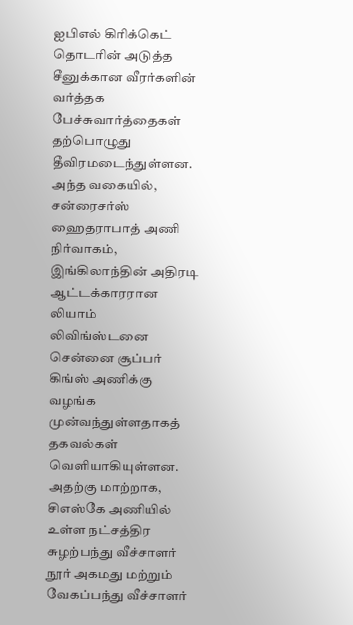ஐபிஎல் கிரிக்கெட் தொடரின் அடுத்த சீனுக்கான வீரர்களின் வர்த்தக பேச்சுவார்த்தைகள் தற்பொழுது தீவிரமடைந்துள்ளன. அந்த வகையில், சன்ரைசர்ஸ் ஹைதராபாத் அணி நிர்வாகம், இங்கிலாந்தின் அதிரடி ஆட்டக்காரரான லியாம் லிவிங்ஸ்டனை சென்னை சூப்பர் கிங்ஸ் அணிக்கு வழங்க முன்வந்துள்ளதாகத் தகவல்கள் வெளியாகியுள்ளன. அதற்கு மாற்றாக, சிஎஸ்கே அணியில் உள்ள நட்சத்திர சுழற்பந்து வீச்சாளர் நூர் அகமது மற்றும் வேகப்பந்து வீச்சாளர்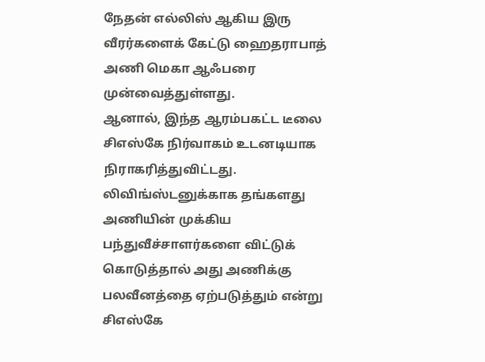நேதன் எல்லிஸ் ஆகிய இரு வீரர்களைக் கேட்டு ஹைதராபாத் அணி மெகா ஆஃபரை முன்வைத்துள்ளது.
ஆனால், இந்த ஆரம்பகட்ட டீலை சிஎஸ்கே நிர்வாகம் உடனடியாக நிராகரித்துவிட்டது. லிவிங்ஸ்டனுக்காக தங்களது அணியின் முக்கிய பந்துவீச்சாளர்களை விட்டுக் கொடுத்தால் அது அணிக்கு பலவீனத்தை ஏற்படுத்தும் என்று சிஎஸ்கே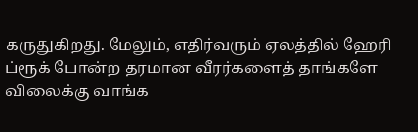கருதுகிறது. மேலும், எதிர்வரும் ஏலத்தில் ஹேரி ப்ரூக் போன்ற தரமான வீரர்களைத் தாங்களே விலைக்கு வாங்க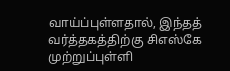வாய்ப்புள்ளதால், இந்தத் வர்த்தகத்திற்கு சிஎஸ்கே முற்றுப்புள்ளி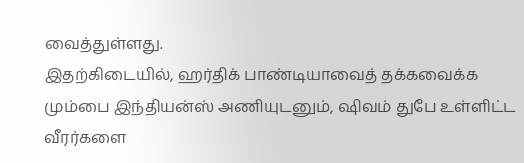வைத்துள்ளது.
இதற்கிடையில், ஹர்திக் பாண்டியாவைத் தக்கவைக்க மும்பை இந்தியன்ஸ் அணியுடனும், ஷிவம் துபே உள்ளிட்ட வீரர்களை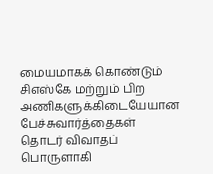மையமாகக் கொண்டும் சிஎஸ்கே மற்றும் பிற அணிகளுக்கிடையேயான பேச்சுவார்த்தைகள் தொடர் விவாதப் பொருளாகி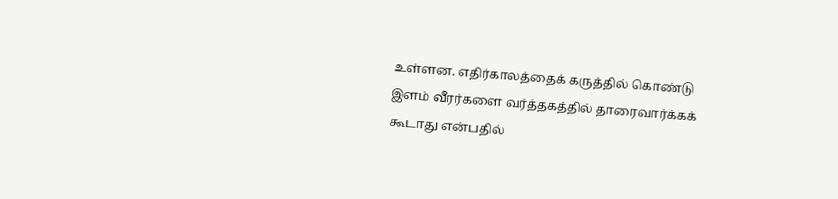உள்ளன. எதிர்காலத்தைக் கருத்தில் கொண்டு இளம் வீரர்களை வர்த்தகத்தில் தாரைவார்க்கக் கூடாது என்பதில்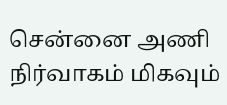சென்னை அணி நிர்வாகம் மிகவும்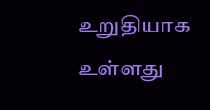உறுதியாக உள்ளது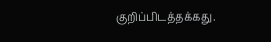குறிப்பிடத்தக்கது.